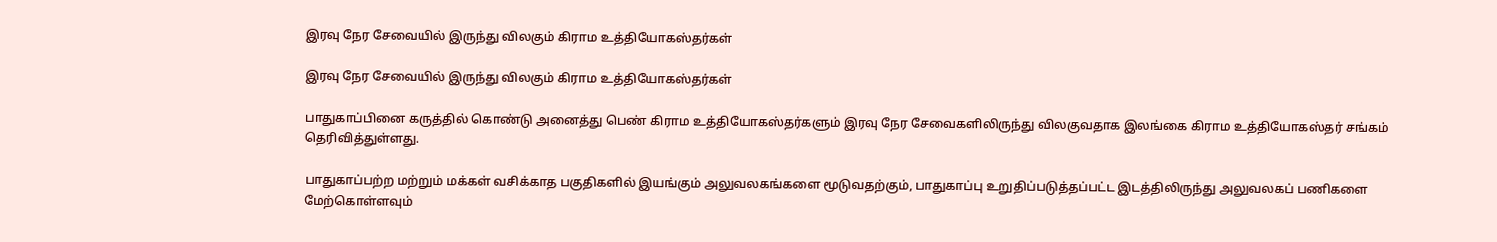இரவு நேர சேவையில் இருந்து விலகும் கிராம உத்தியோகஸ்தர்கள்

இரவு நேர சேவையில் இருந்து விலகும் கிராம உத்தியோகஸ்தர்கள்

பாதுகாப்பினை கருத்தில் கொண்டு அனைத்து பெண் கிராம உத்தியோகஸ்தர்களும் இரவு நேர சேவைகளிலிருந்து விலகுவதாக இலங்கை கிராம உத்தியோகஸ்தர் சங்கம் தெரிவித்துள்ளது.

பாதுகாப்பற்ற மற்றும் மக்கள் வசிக்காத பகுதிகளில் இயங்கும் அலுவலகங்களை மூடுவதற்கும், பாதுகாப்பு உறுதிப்படுத்தப்பட்ட இடத்திலிருந்து அலுவலகப் பணிகளை மேற்கொள்ளவும்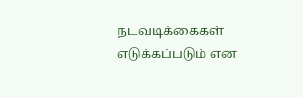நடவடிக்கைகள் எடுக்கப்படும் என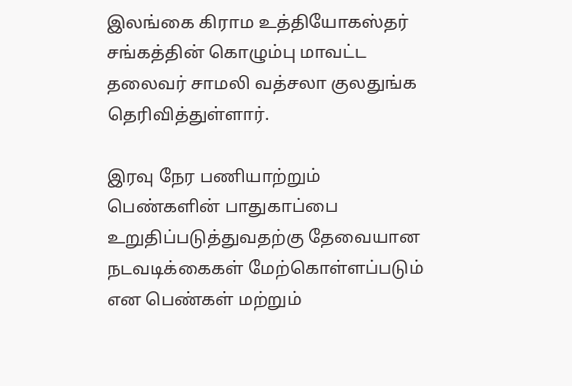இலங்கை கிராம உத்தியோகஸ்தர் சங்கத்தின் கொழும்பு மாவட்ட தலைவர் சாமலி வத்சலா குலதுங்க தெரிவித்துள்ளார்.

இரவு நேர பணியாற்றும் பெண்களின் பாதுகாப்பை உறுதிப்படுத்துவதற்கு தேவையான நடவடிக்கைகள் மேற்கொள்ளப்படும் என பெண்கள் மற்றும்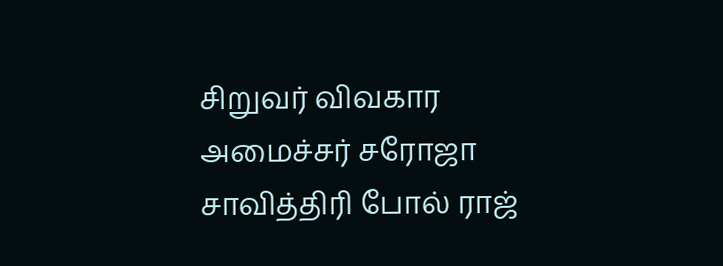சிறுவர் விவகார அமைச்சர் சரோஜா சாவித்திரி போல் ராஜ்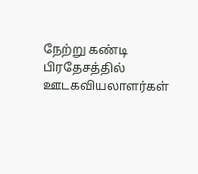நேற்று கண்டி பிரதேசத்தில் ஊடகவியலாளர்கள்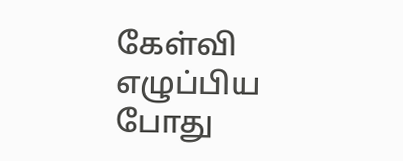கேள்வி எழுப்பிய போது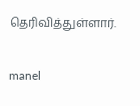தெரிவித்துள்ளார்.

manel